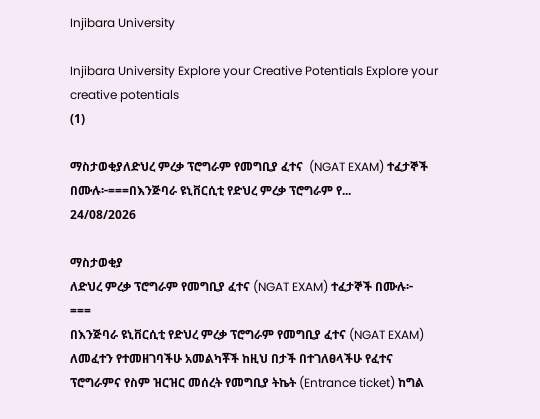Injibara University

Injibara University Explore your Creative Potentials Explore your creative potentials
(1)

ማስታወቂያለድህረ ምረቃ ፕሮግራም የመግቢያ ፈተና  (NGAT EXAM) ተፈታኞች በሙሉ፦===በእንጅባራ ዩኒቨርሲቲ የድህረ ምረቃ ፕሮግራም የ...
24/08/2026

ማስታወቂያ
ለድህረ ምረቃ ፕሮግራም የመግቢያ ፈተና (NGAT EXAM) ተፈታኞች በሙሉ፦
===
በእንጅባራ ዩኒቨርሲቲ የድህረ ምረቃ ፕሮግራም የመግቢያ ፈተና (NGAT EXAM) ለመፈተን የተመዘገባችሁ አመልካቾች ከዚህ በታች በተገለፀላችሁ የፈተና ፕሮግራምና የስም ዝርዝር መሰረት የመግቢያ ትኬት (Entrance ticket) ከግል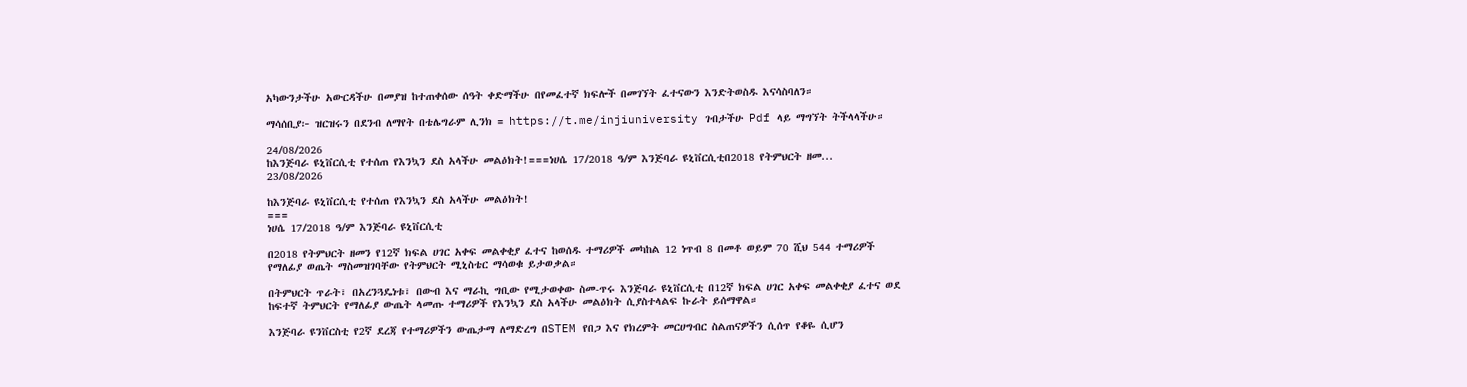አካውንታችሁ አውርዳችሁ በመያዝ ከተጠቀሰው ሰዓት ቀድማችሁ በየመፈተኛ ክፍሎች በመገኘት ፈተናውን እንድትወስዱ እናሳስባለን።

ማሳሰቢያ፦ ዝርዝሩን በደንብ ለማየት በቴሌግራም ሊንክ = https://t.me/injiuniversity ገብታችሁ Pdf ላይ ማግኘት ትችላላችሁ።

24/08/2026
ከእንጅባራ ዩኒቨርሲቲ የተሰጠ የእንኳን ደስ አላችሁ መልዕክት!===ነሀሴ 17/2018 ዓ/ም እንጅባራ ዩኒቨርሲቲበ2018 የትምህርት ዘመ...
23/08/2026

ከእንጅባራ ዩኒቨርሲቲ የተሰጠ የእንኳን ደስ አላችሁ መልዕክት!
===
ነሀሴ 17/2018 ዓ/ም እንጅባራ ዩኒቨርሲቲ

በ2018 የትምህርት ዘመን የ12ኛ ክፍል ሀገር አቀፍ መልቀቂያ ፈተና ከወሰዱ ተማሪዎች መካከል 12 ነጥብ 8 በመቶ ወይም 70 ሺህ 544 ተማሪዎች የማለፊያ ወጤት ማስመዝገባቸው የትምህርት ሚኒስቴር ማሳወቁ ይታወቃል።

በትምህርት ጥራት፣ በአረንጓዴነቱ፣ በውብ እና ማራኪ ግቢው የሚታወቀው ስመ-ጥሩ እንጅባራ ዩኒቨርሲቲ በ12ኛ ክፍል ሀገር አቀፍ መልቀቂያ ፈተና ወደ ከፍተኛ ትምህርት የማለፊያ ውጤት ላመጡ ተማሪዎች የእንኳን ደስ አላችሁ መልዕክት ሲያስተላልፍ ኩራት ይሰማዋል።

እንጅባራ ዩንቨርስቲ የ2ኛ ደረጃ የተማሪዎችን ውጤታማ ለማድረግ በSTEM የበጋ እና የክረምት መርሀግብር ስልጠናዎችን ሲሰጥ የቆዬ ሲሆን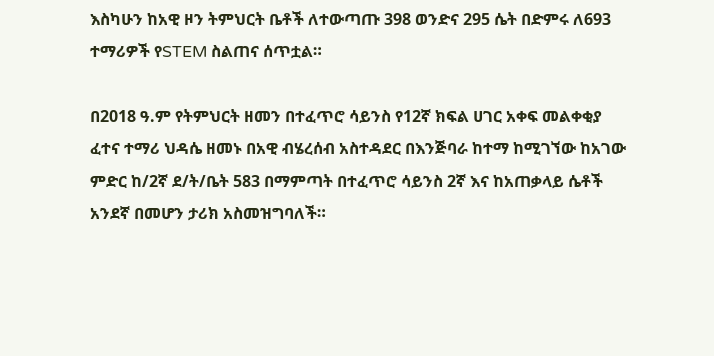እስካሁን ከአዊ ዞን ትምህርት ቤቶች ለተውጣጡ 398 ወንድና 295 ሴት በድምሩ ለ693 ተማሪዎች የSTEM ስልጠና ሰጥቷል።

በ2018 ዓ.ም የትምህርት ዘመን በተፈጥሮ ሳይንስ የ12ኛ ክፍል ሀገር አቀፍ መልቀቂያ ፈተና ተማሪ ህዳሴ ዘመኑ በአዊ ብሄረሰብ አስተዳደር በእንጅባራ ከተማ ከሚገኘው ከአገው ምድር ከ/2ኛ ደ/ት/ቤት 583 በማምጣት በተፈጥሮ ሳይንስ 2ኛ እና ከአጠቃላይ ሴቶች አንደኛ በመሆን ታሪክ አስመዝግባለች።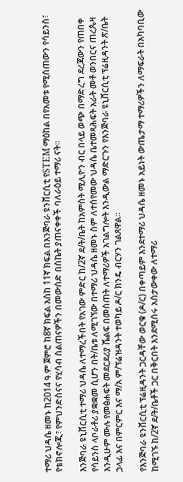ተማሪ ህዳሴ ዘመኑ ከ2014 ዓ.ም ጀምሮ ከ8ኛ ክፍል እስከ 11ኛ ክፍል በእንጅባራ ዩንቨርሲቲ የSTEM ማዕከል በየአመቱ የሚሰጠውን የሳይንስ፣ የቴክኖሎጂ፣ የምህንድስናና የሂሳብ ስልጠናዎችን በመውሰድ በስኬት ያጠናቀቀች ባለራዕይ ተማሪ ናት።

እንጅባራ ዩኒቨርሲቲ ተማሪ ህዳሴ ለተማረችበት የአገው ምድር ከ/2ኛ ደ/ት/ቤት ከአምስት ሚሊዮን ብር በላይ ወጭ በማድረግ ደረጃውን የጠበቀ የሳይንስ ላቦራቶሪ ያቋቋመ ሲሆን በት/ቤቱ ለሚገኘው በተማሪ ህዳሴ ዘመኑ ስም ለተሰየመው ህዳሴ ቤተመጻሕፍት አራት መቶ ወንበርና ጠረጴዛ እንዲሁም ሙሉ የመፅሐፍት መደርደሪያ ሼልፍ በመስጠት ለተማሪዎች አገልግሎት እንዲውል ማድርጉን የእንጅባራ ዩኒቨርሲቲ ፕሬዚዳንት ጽ/ቤት ኃላፊ እና በምርምር እና ማ/አ ም/ፕሬዝዳንት ተወካይ ዶ/ር ክንዴ ብርሃን ገልጸዋል።

የእንጅባራ ዩንቨርሲቲ ፕሬዚዳንት ጋርዳቸው ወርቁ (ዶ/ር) በቀጣይም እንደተማሪ ህዳሴ ዘመኑ አይነት ውጤታማ ተማሪዎችን ለማፍራት በአካባቢው ከሚገኙ ከ/2ኛ ደ/ት/ቤቶች ጋር በቅርበት እንደሚሰሩ አስታውቀው ለተማሪ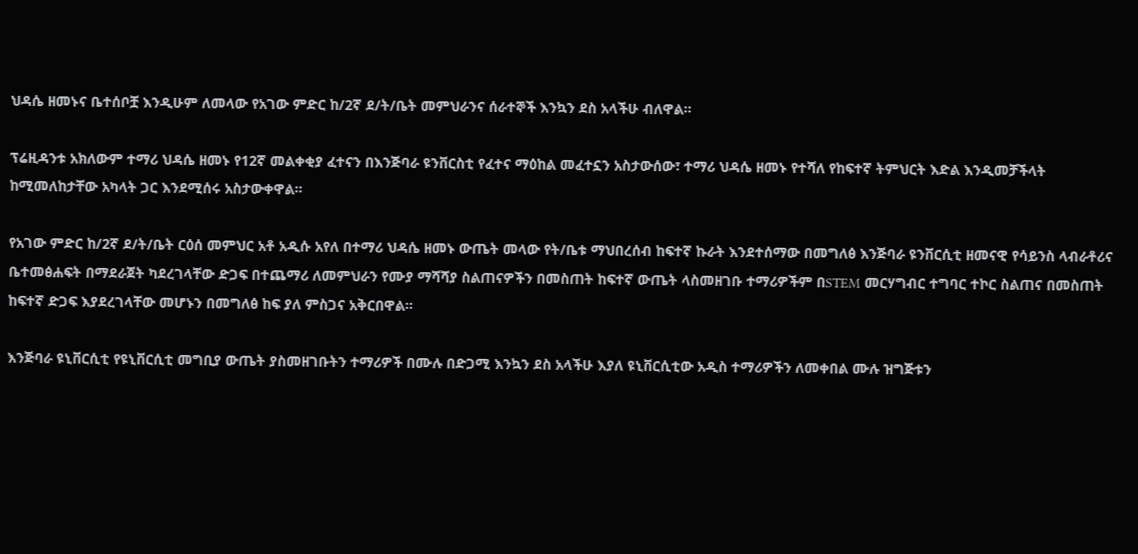ህዳሴ ዘመኑና ቤተሰቦቿ እንዲሁም ለመላው የአገው ምድር ከ/2ኛ ደ/ት/ቤት መምህራንና ሰራተኞች እንኳን ደስ አላችሁ ብለዋል።

ፕሬዚዳንቱ አክለውም ተማሪ ህዳሴ ዘመኑ የ12ኛ መልቀቂያ ፈተናን በእንጅባራ ዩንቨርስቲ የፈተና ማዕከል መፈተኗን አስታውሰው፣ ተማሪ ህዳሴ ዘመኑ የተሻለ የከፍተኛ ትምህርት እድል እንዲመቻችላት ከሚመለከታቸው አካላት ጋር እንደሚሰሩ አስታውቀዋል።

የአገው ምድር ከ/2ኛ ደ/ት/ቤት ርዕሰ መምህር አቶ አዲሱ አየለ በተማሪ ህዳሴ ዘመኑ ውጤት መላው የት/ቤቱ ማህበረሰብ ከፍተኛ ኩራት እንደተሰማው በመግለፅ እንጅባራ ዩንቨርሲቲ ዘመናዊ የሳይንስ ላብራቶሪና ቤተመፅሐፍት በማደራጀት ካደረገላቸው ድጋፍ በተጨማሪ ለመምህራን የሙያ ማሻሻያ ስልጠናዎችን በመስጠት ከፍተኛ ውጤት ላስመዘገቡ ተማሪዎችም በSTEM መርሃግብር ተግባር ተኮር ስልጠና በመስጠት ከፍተኛ ድጋፍ እያደረገላቸው መሆኑን በመግለፅ ከፍ ያለ ምስጋና አቅርበዋል።

እንጅባራ ዩኒቨርሲቲ የዩኒቨርሲቲ መግቢያ ውጤት ያስመዘገቡትን ተማሪዎች በሙሉ በድጋሚ እንኳን ደስ አላችሁ እያለ ዩኒቨርሲቲው አዲስ ተማሪዎችን ለመቀበል ሙሉ ዝግጅቱን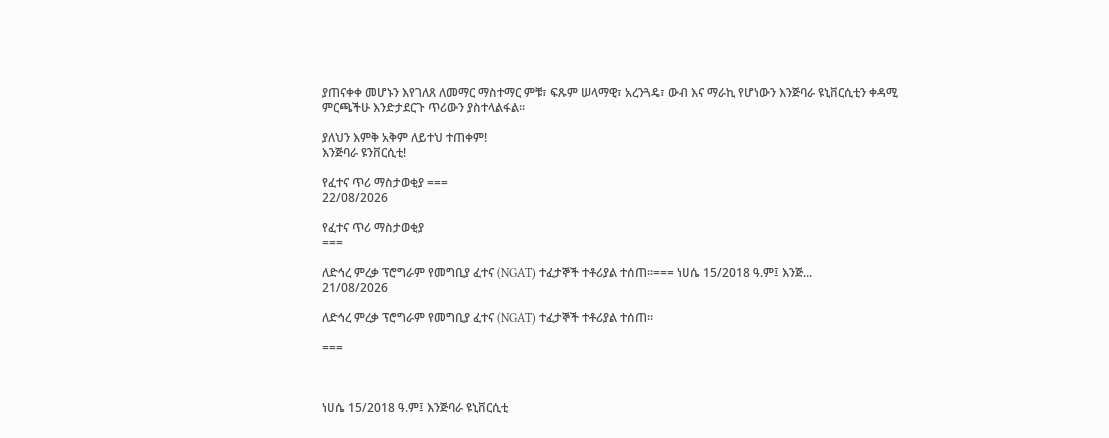ያጠናቀቀ መሆኑን እየገለጸ ለመማር ማስተማር ምቹ፣ ፍጹም ሠላማዊ፣ አረንጓዴ፣ ውብ እና ማራኪ የሆነውን እንጅባራ ዩኒቨርሲቲን ቀዳሚ ምርጫችሁ እንድታደርጉ ጥሪውን ያስተላልፋል።

ያለህን እምቅ አቅም ለይተህ ተጠቀም!
እንጅባራ ዩንቨርሲቲ!

የፈተና ጥሪ ማስታወቂያ ===
22/08/2026

የፈተና ጥሪ ማስታወቂያ
===

ለድኅረ ምረቃ ፕሮግራም የመግቢያ ፈተና (NGAT) ተፈታኞች ተቶሪያል ተሰጠ፡፡=== ነሀሴ 15/2018 ዓ.ም፤ እንጅ...
21/08/2026

ለድኅረ ምረቃ ፕሮግራም የመግቢያ ፈተና (NGAT) ተፈታኞች ተቶሪያል ተሰጠ፡፡

===



ነሀሴ 15/2018 ዓ.ም፤ እንጅባራ ዩኒቨርሲቲ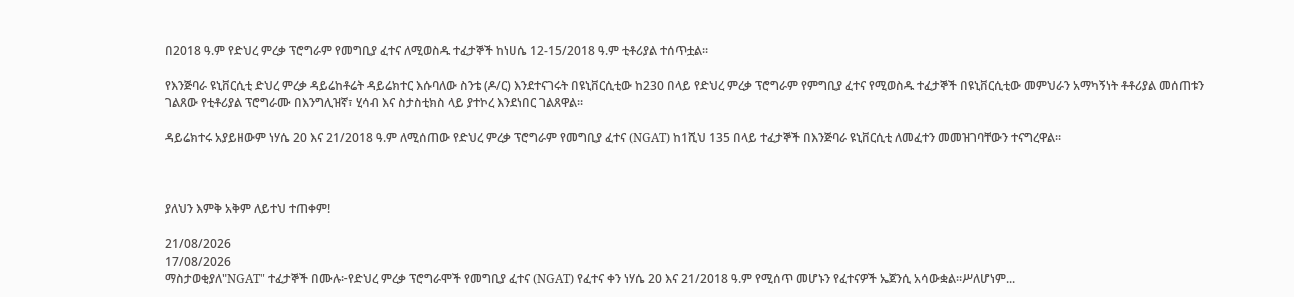በ2018 ዓ.ም የድህረ ምረቃ ፕሮግራም የመግቢያ ፈተና ለሚወስዱ ተፈታኞች ከነሀሴ 12-15/2018 ዓ.ም ቲቶሪያል ተሰጥቷል፡፡

የእንጅባራ ዩኒቨርሲቲ ድህረ ምረቃ ዳይሬከቶሬት ዳይሬክተር እሱባለው ስንቴ (ዶ/ር) እንደተናገሩት በዩኒቨርሲቲው ከ230 በላይ የድህረ ምረቃ ፕሮግራም የምግቢያ ፈተና የሚወስዱ ተፈታኞች በዩኒቨርሲቲው መምህራን አማካኝነት ቶቶሪያል መሰጠቱን ገልጸው የቲቶሪያል ፕሮግራሙ በእንግሊዝኛ፣ ሂሳብ እና ስታስቲክስ ላይ ያተኮረ እንደነበር ገልጸዋል፡፡

ዳይሬክተሩ አያይዘውም ነሃሴ 20 እና 21/2018 ዓ.ም ለሚሰጠው የድህረ ምረቃ ፕሮግራም የመግቢያ ፈተና (NGAT) ከ1ሺህ 135 በላይ ተፈታኞች በእንጅባራ ዩኒቨርሲቲ ለመፈተን መመዝገባቸውን ተናግረዋል፡፡



ያለህን እምቅ አቅም ለይተህ ተጠቀም!

21/08/2026
17/08/2026
ማስታወቂያለ"NGAT" ተፈታኞች በሙሉ፦የድህረ ምረቃ ፕሮግራሞች የመግቢያ ፈተና (NGAT) የፈተና ቀን ነሃሴ 20 እና 21/2018 ዓ.ም የሚሰጥ መሆኑን የፈተናዎች ኤጀንሲ አሳውቋል።ሥለሆነም...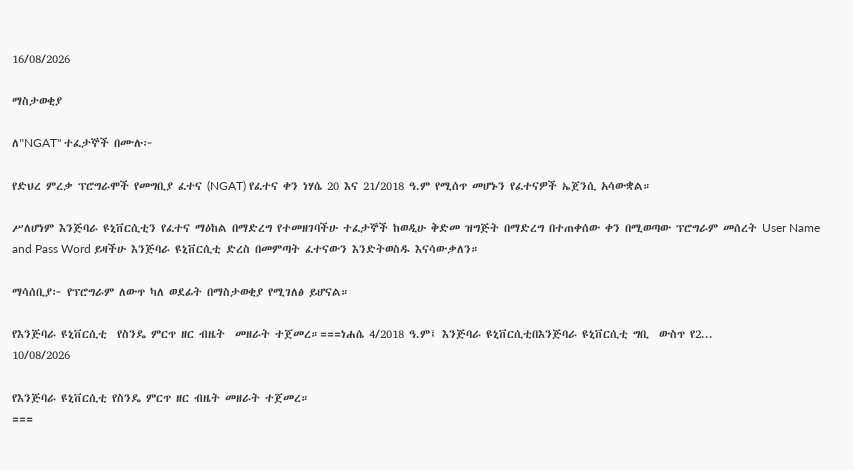16/08/2026

ማስታወቂያ

ለ"NGAT" ተፈታኞች በሙሉ፦

የድህረ ምረቃ ፕሮግራሞች የመግቢያ ፈተና (NGAT) የፈተና ቀን ነሃሴ 20 እና 21/2018 ዓ.ም የሚሰጥ መሆኑን የፈተናዎች ኤጀንሲ አሳውቋል።

ሥለሆነም እንጅባራ ዩኒቨርሲቲን የፈተና ማዕከል በማድረግ የተመዘገባችሁ ተፈታኞች ከወዲሁ ቅድመ ዝግጅት በማድረግ በተጠቀሰው ቀን በሚወጣው ፕሮግራም መሰረት User Name and Pass Word ይዛችሁ እንጅባራ ዩኒቨርሲቲ ድረስ በመምጣት ፈተናውን እንድትወስዱ እናሳውቃለን።

ማሳሰቢያ፦ የፕሮግራም ለውጥ ካለ ወደፊት በማስታወቂያ የሚገለፅ ይሆናል።

የእንጅባራ ዩኒቨርሲቲ  የስንዴ ምርጥ ዘር ብዜት  መዘራት ተጀመረ።===ነሐሴ 4/2018 ዓ.ም፤ እንጅባራ ዩኒቨርሲቲበእንጅባራ ዩኒቨርሲቲ ግቢ  ውስጥ የ2...
10/08/2026

የእንጅባራ ዩኒቨርሲቲ የስንዴ ምርጥ ዘር ብዜት መዘራት ተጀመረ።
===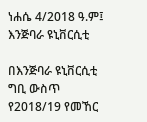ነሐሴ 4/2018 ዓ.ም፤ እንጅባራ ዩኒቨርሲቲ

በእንጅባራ ዩኒቨርሲቲ ግቢ ውስጥ የ2018/19 የመኸር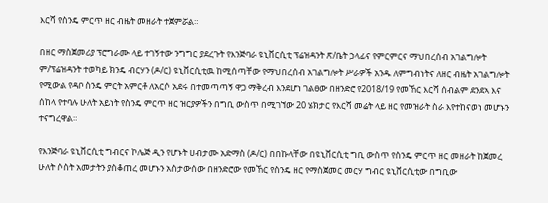እርሻ የስንዴ ምርጥ ዘር ብዜት መዘራት ተጀምሯል።

በዘር ማስጀመሪያ ፕሮግራሙ ላይ ተገኝተው ንግግር ያደረጉት የእንጅባራ ዩኒቨርሲቲ ፕሬዝዳንት ጽ/ቤት ኃላፊና የምርምርና ማህበረሰብ አገልግሎት ም/ፕሬዝዳንት ተወካይ ክንዴ ብርሃን (ዶ/ር) ዩኒቨርሲቲዉ ከሚሰጣቸው የማህበረሰብ አገልግሎት ሥራዎች አንዱ ለምግብነትና ለዘር ብዜት አገልግሎት የሚውል የዳቦ ስንዴ ምርት አምርቶ ለአርሶ አደሩ በተመጣጣኝ ዋጋ ማቅረብ እንደሆነ ገልፀው በዘንድሮ የ2018/19 የመኸር እርሻ ሰብልም ደንደኣ እና ሰከላ የተባሉ ሁለት አይነት የስንዴ ምርጥ ዘር ዝርያዎችን በግቢ ውስጥ በሚገኘው 20 ሄክታር የእርሻ መሬት ላይ ዘር የመዝራት ስራ እየተከናወነ መሆኑን ተናግረዋል።

የእንጅባራ ዩኒቨርሲቲ ግብርና ኮሌጅ ዲን የሆኑት ሀብታሙ አድማስ (ዶ/ር) በበኩላቸው በዩኒቨርሲቲ ግቢ ውስጥ የስንዴ ምርጥ ዘር መዘራት ከጀመረ ሁለት ሶስት አመታትን ያስቆጠረ መሆኑን አስታውሰው በዘንድሮው የመኸር የስንዴ ዘር የማስጀመር መርሃ ግብር ዩኒቨርሲቲው በግቢው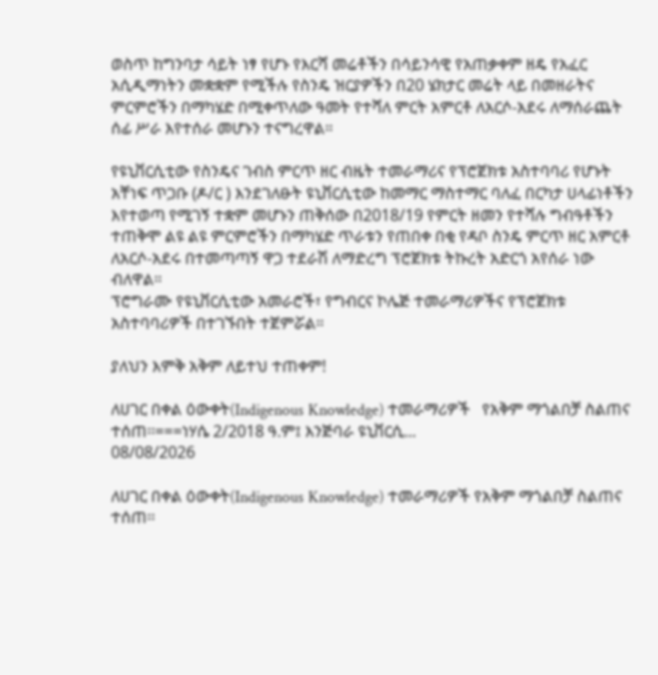ወስጥ ከግንባታ ሳይት ነፃ የሆኑ የእርሻ መሬቶችን በሳይንሳዊ የአጠቃቀም ዘዴ የአፈር አሲዲማነትን መቋቋም የሚችሉ የስንዴ ዝርያዎችን በ20 ሄክታር መሬት ላይ በመዘራትና ምርምሮችን በማካሄድ በሚቀጥለው ዓመት የተሻለ ምርት አምርቶ ለአርሶ-አደሩ ለማሰራጨት ሰፊ ሥራ እየተሰራ መሆኑን ተናግረዋል።

የዩኒቨርሲቲው የስንዴና ገብስ ምርጥ ዘር ብዜት ተመራማሪና የፕሮጀክቱ አስተባባሪ የሆኑት አቸነፍ ጥጋቡ (ዶ/ር ) እንደገለፁት ዩኒቨርሲቲው ከመማር ማስተማር ባለፈ በርካታ ሀላፊነቶችን እየተወጣ የሚገኝ ተቋም መሆኑን ጠቅሰው በ2018/19 የምርት ዘመን የተሻሉ ግብዓቶችን ተጠቅሞ ልዩ ልዩ ምርምሮችን በማካሄድ ጥራቱን የጠበቀ በቂ የዳቦ ስንዴ ምርጥ ዘር አምርቶ ለአርሶ-አደሩ በተመጣጣኝ ዋጋ ተደራሽ ለማድረግ ፕሮጀክቱ ትኩረት አድርጎ አየሰራ ነው ብለዋል።
ፕሮግራሙ የዩኒቨርሲቲው አመራሮች፣ የግብርና ኮሌጅ ተመራማሪዎችና የፕሮጀክቱ አስተባባሪዎች በተገኙበት ተጀምሯል።

ያለህን እምቅ አቅም ለይተህ ተጠቀም!

ለሀገር በቀል ዕውቀት(Indigenous Knowledge) ተመራማሪዎች   የአቅም ማጎልበቻ ስልጠና ተሰጠ፡፡===ነሃሴ 2/2018 ዓ.ም፤ እንጅባራ ዩኒቨርሲ...
08/08/2026

ለሀገር በቀል ዕውቀት(Indigenous Knowledge) ተመራማሪዎች የአቅም ማጎልበቻ ስልጠና ተሰጠ፡፡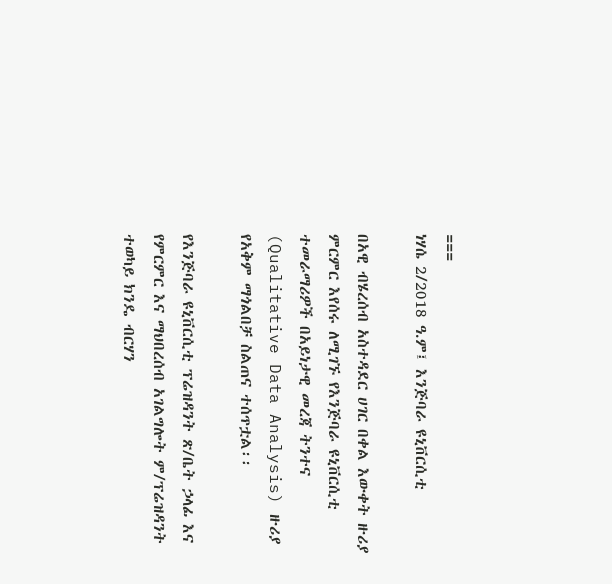===
ነሃሴ 2/2018 ዓ.ም፤ እንጅባራ ዩኒቨርሲቲ

በአዊ ብሄረሰብ አስተዳደር ሀገር በቀል እውቀት ዙሪያ ምርምር እየሰሩ ለሚገኙ የእንጅባራ ዩኒቨርሲቲ ተመራማሪዎች በአይነታዊ መረጃ ትንተና (Qualitative Data Analysis) ዙሪያ የአቅም ማጎልበቻ ስልጠና ተሰጥቷል፡፡

የእንጅባራ ዩኒቨርሲቲ ፕሬዝዳንት ጽ/ቤት ኃላፊ እና የምርምር እና ማህበረሰብ አገልግሎት ም/ፕሬዝዳንት ተወካይ ክንዴ ብርሃን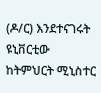(ዶ/ር) እንደተናገሩት ዩኒቨርቲው ከትምህርት ሚኒስተር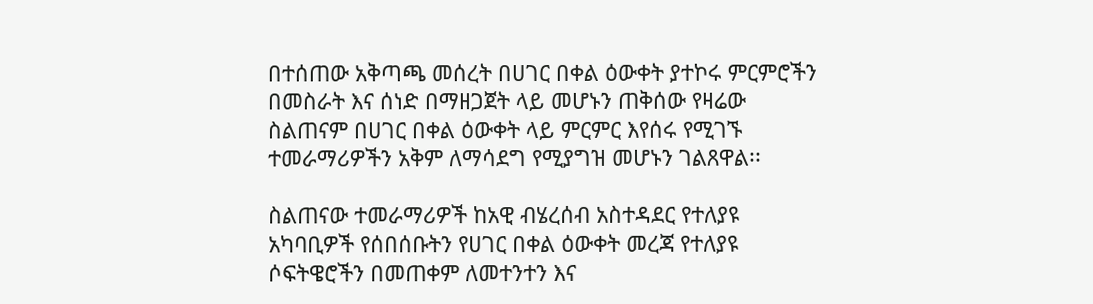በተሰጠው አቅጣጫ መሰረት በሀገር በቀል ዕውቀት ያተኮሩ ምርምሮችን በመስራት እና ሰነድ በማዘጋጀት ላይ መሆኑን ጠቅሰው የዛሬው ስልጠናም በሀገር በቀል ዕውቀት ላይ ምርምር እየሰሩ የሚገኙ ተመራማሪዎችን አቅም ለማሳደግ የሚያግዝ መሆኑን ገልጸዋል፡፡

ስልጠናው ተመራማሪዎች ከአዊ ብሄረሰብ አስተዳደር የተለያዩ አካባቢዎች የሰበሰቡትን የሀገር በቀል ዕውቀት መረጃ የተለያዩ ሶፍትዌሮችን በመጠቀም ለመተንተን እና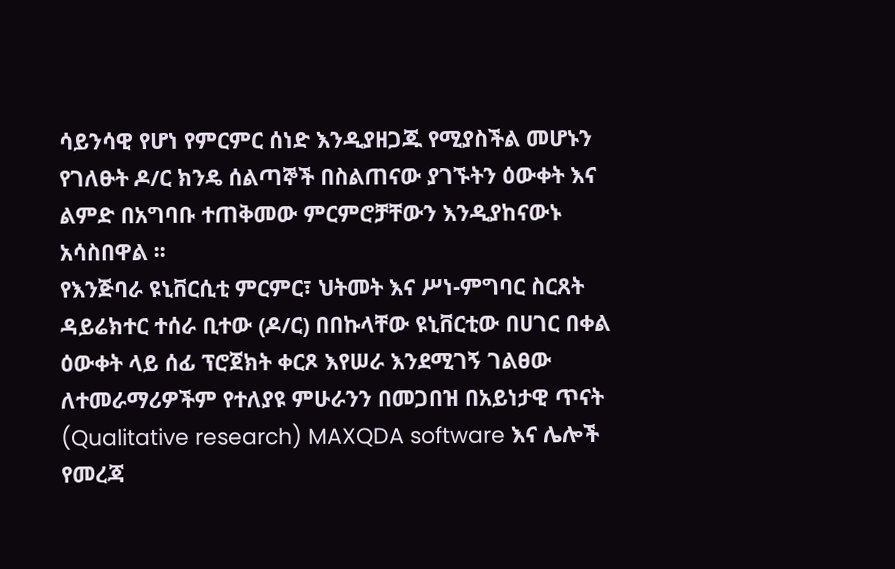ሳይንሳዊ የሆነ የምርምር ሰነድ እንዲያዘጋጁ የሚያስችል መሆኑን የገለፁት ዶ/ር ክንዴ ሰልጣኞች በስልጠናው ያገኙትን ዕውቀት እና ልምድ በአግባቡ ተጠቅመው ምርምሮቻቸውን እንዲያከናውኑ አሳስበዋል ፡፡
የእንጅባራ ዩኒቨርሲቲ ምርምር፣ ህትመት እና ሥነ-ምግባር ስርጸት ዳይሬክተር ተሰራ ቢተው (ዶ/ር) በበኩላቸው ዩኒቨርቲው በሀገር በቀል ዕውቀት ላይ ሰፊ ፕሮጀክት ቀርጾ እየሠራ እንደሚገኝ ገልፀው ለተመራማሪዎችም የተለያዩ ምሁራንን በመጋበዝ በአይነታዊ ጥናት (Qualitative research) MAXQDA software እና ሌሎች የመረጃ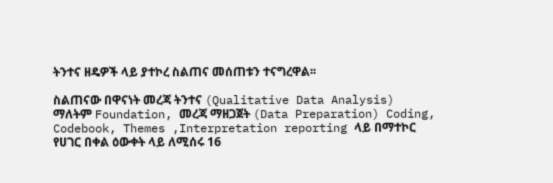ትንተና ዘዴዎች ላይ ያተኮረ ስልጠና መሰጠቱን ተናግረዋል፡፡

ስልጠናው በዋናነት መረጃ ትንተና (Qualitative Data Analysis) ማለትም Foundation, መረጃ ማዘጋጀት (Data Preparation) Coding, Codebook, Themes ,Interpretation reporting ላይ በማተኮር የሀገር በቀል ዕውቀት ላይ ለሚሰሩ 16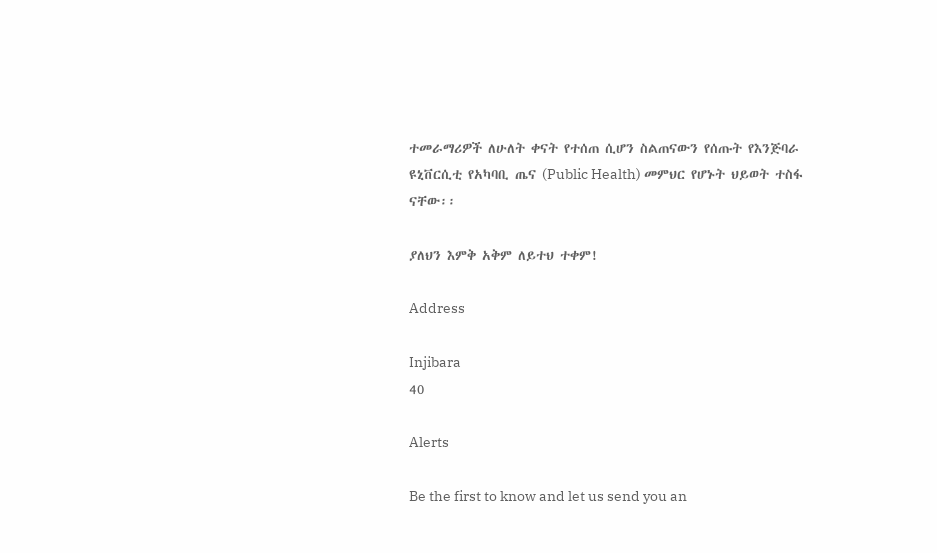ተመራማሪዎች ለሁለት ቀናት የተሰጠ ሲሆን ስልጠናውን የሰጡት የእንጅባራ ዩኒቨርሲቲ የአካባቢ ጤና (Public Health) መምህር የሆኑት ህይወት ተስፋ ናቸው፡፡

ያለህን እምቅ አቅም ለይተህ ተቀም!

Address

Injibara
40

Alerts

Be the first to know and let us send you an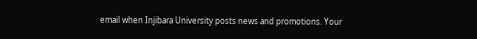email when Injibara University posts news and promotions. Your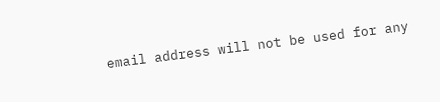email address will not be used for any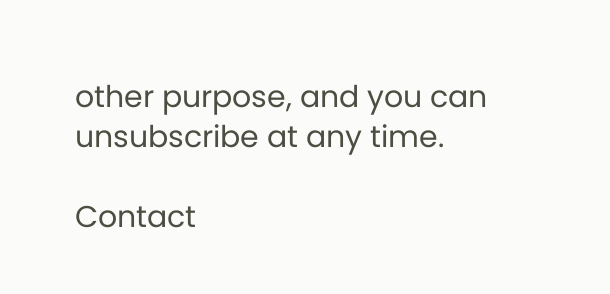other purpose, and you can unsubscribe at any time.

Contact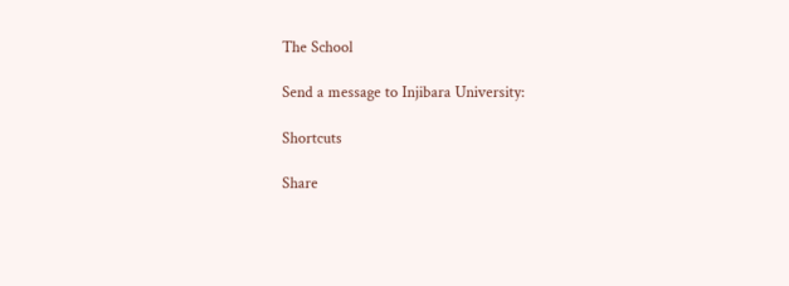The School

Send a message to Injibara University:

Shortcuts

Share